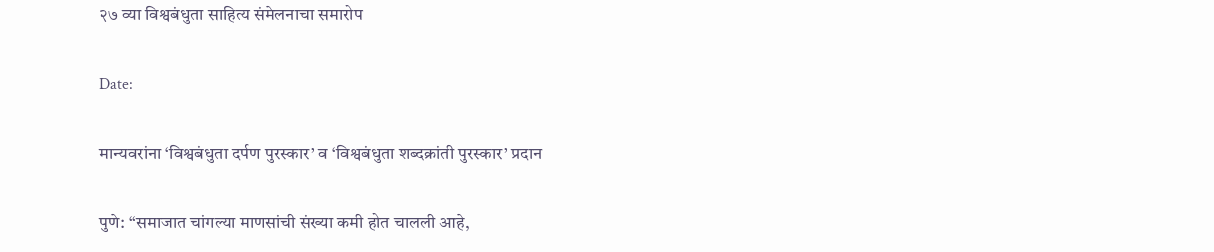२७ व्या विश्वबंधुता साहित्य संमेलनाचा समारोप

Date:

मान्यवरांना ‘विश्वबंधुता दर्पण पुरस्कार’ व ‘विश्वबंधुता शब्दक्रांती पुरस्कार’ प्रदान

पुणे: “समाजात चांगल्या माणसांची संख्या कमी होत चालली आहे,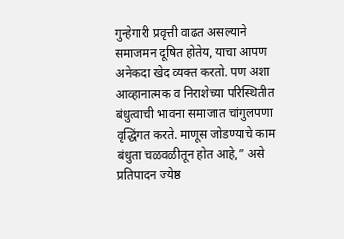गुन्हेगारी प्रवृत्ती वाढत असल्याने समाजमन दूषित होतेय, याचा आपण अनेकदा खेद व्यक्त करतो. पण अशा आव्हानात्मक व निराशेच्या परिस्थितीत बंधुत्वाची भावना समाजात चांगुलपणा वृद्धिंगत करते. माणूस जोडण्याचे काम बंधुता चळवळीतून होत आहे,” असे प्रतिपादन ज्येष्ठ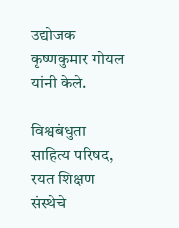उद्योजक कृष्णकुमार गोयल यांनी केले.

विश्वबंधुता साहित्य परिषद, रयत शिक्षण संस्थेचे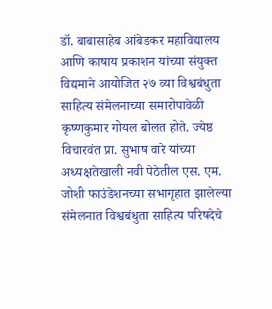डॉ. बाबासाहेब आंबेडकर महाविद्यालय आणि काषाय प्रकाशन यांच्या संयुक्त विद्यमाने आयोजित २७ व्या विश्वबंधुता साहित्य संमेलनाच्या समारोपावेळी कृष्णकुमार गोयल बोलत होते. ज्येष्ठ विचारवंत प्रा. सुभाष वारे यांच्या अध्यक्षतेखाली नवी पेठेतील एस. एम. जोशी फाउंडेशनच्या सभागृहात झालेल्या संमेलनात विश्वबंधुता साहित्य परिषदेचे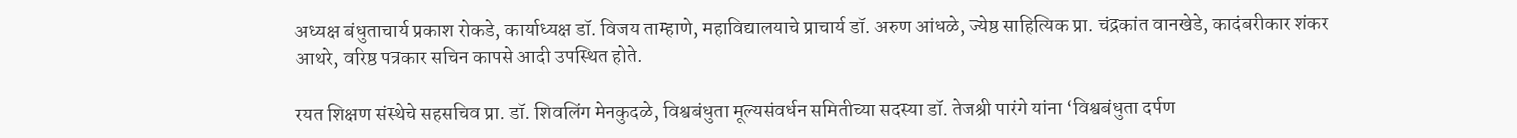अध्यक्ष बंधुताचार्य प्रकाश रोकडे, कार्याध्यक्ष डॉ. विजय ताम्हाणे, महाविद्यालयाचे प्राचार्य डॉ. अरुण आंधळे, ज्येष्ठ साहित्यिक प्रा. चंद्रकांत वानखेडे, कादंबरीकार शंकर आथरे, वरिष्ठ पत्रकार सचिन कापसे आदी उपस्थित होते.

रयत शिक्षण संस्थेचे सहसचिव प्रा. डॉ. शिवलिंग मेनकुदळे, विश्वबंधुता मूल्यसंवर्धन समितीच्या सदस्या डॉ. तेजश्री पारंगे यांना ‘विश्वबंधुता दर्पण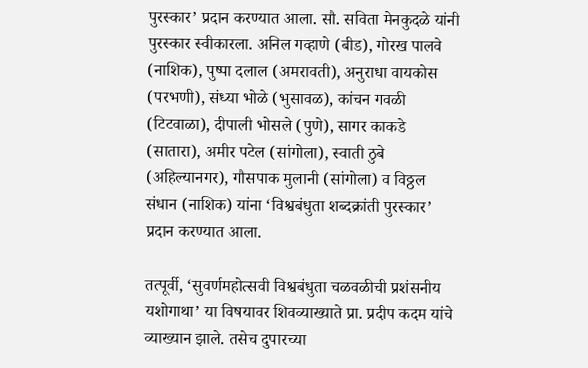पुरस्कार’ प्रदान करण्यात आला. सौ. सविता मेनकुदळे यांनी पुरस्कार स्वीकारला. अनिल गव्हाणे (बीड), गोरख पालवे (नाशिक), पुष्पा दलाल (अमरावती), अनुराधा वायकोस (परभणी), संध्या भोळे (भुसावळ), कांचन गवळी (टिटवाळा), दीपाली भोसले (पुणे), सागर काकडे (सातारा), अमीर पटेल (सांगोला), स्वाती ठुबे (अहिल्यानगर), गौसपाक मुलानी (सांगोला) व विठ्ठल संधान (नाशिक) यांना ‘विश्वबंधुता शब्दक्रांती पुरस्कार’ प्रदान करण्यात आला.

तत्पूर्वी, ‘सुवर्णमहोत्सवी विश्वबंधुता चळवळीची प्रशंसनीय यशोगाथा’ या विषयावर शिवव्याख्याते प्रा. प्रदीप कदम यांचे व्याख्यान झाले. तसेच दुपारच्या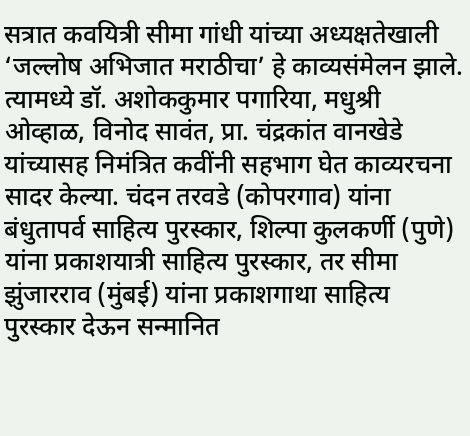सत्रात कवयित्री सीमा गांधी यांच्या अध्यक्षतेखाली ‘जल्लोष अभिजात मराठीचा’ हे काव्यसंमेलन झाले. त्यामध्ये डॉ. अशोककुमार पगारिया, मधुश्री ओव्हाळ, विनोद सावंत, प्रा. चंद्रकांत वानखेडे यांच्यासह निमंत्रित कवींनी सहभाग घेत काव्यरचना सादर केल्या. चंदन तरवडे (कोपरगाव) यांना बंधुतापर्व साहित्य पुरस्कार, शिल्पा कुलकर्णी (पुणे) यांना प्रकाशयात्री साहित्य पुरस्कार, तर सीमा झुंजारराव (मुंबई) यांना प्रकाशगाथा साहित्य पुरस्कार देऊन सन्मानित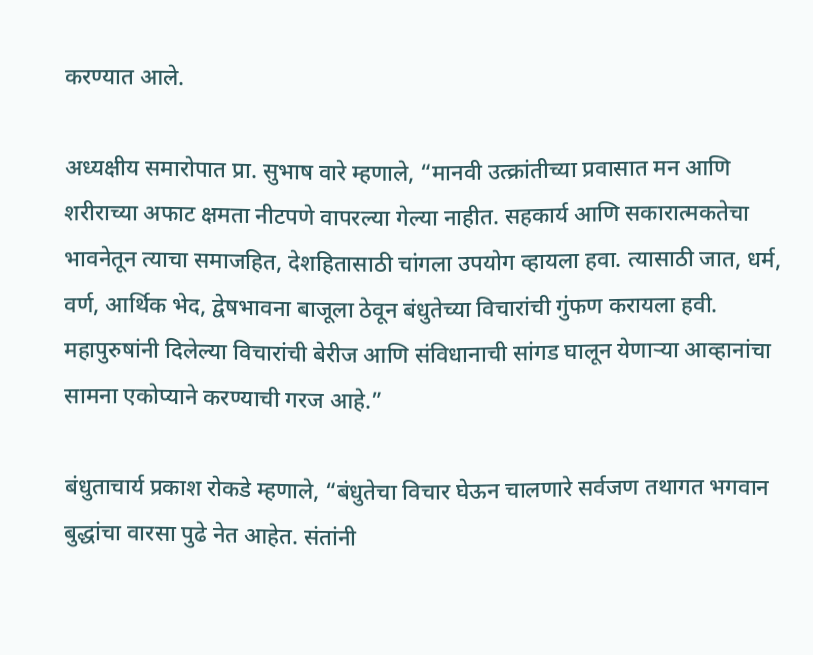करण्यात आले.

अध्यक्षीय समारोपात प्रा. सुभाष वारे म्हणाले, “मानवी उत्क्रांतीच्या प्रवासात मन आणि शरीराच्या अफाट क्षमता नीटपणे वापरल्या गेल्या नाहीत. सहकार्य आणि सकारात्मकतेचा भावनेतून त्याचा समाजहित, देशहितासाठी चांगला उपयोग व्हायला हवा. त्यासाठी जात, धर्म, वर्ण, आर्थिक भेद, द्वेषभावना बाजूला ठेवून बंधुतेच्या विचारांची गुंफण करायला हवी. महापुरुषांनी दिलेल्या विचारांची बेरीज आणि संविधानाची सांगड घालून येणाऱ्या आव्हानांचा सामना एकोप्याने करण्याची गरज आहे.”

बंधुताचार्य प्रकाश रोकडे म्हणाले, “बंधुतेचा विचार घेऊन चालणारे सर्वजण तथागत भगवान बुद्धांचा वारसा पुढे नेत आहेत. संतांनी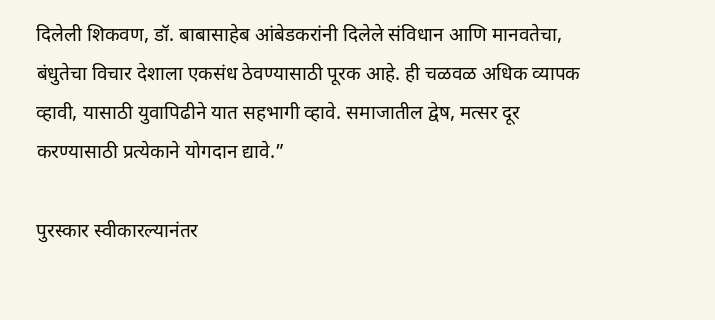दिलेली शिकवण, डॉ. बाबासाहेब आंबेडकरांनी दिलेले संविधान आणि मानवतेचा, बंधुतेचा विचार देशाला एकसंध ठेवण्यासाठी पूरक आहे. ही चळवळ अधिक व्यापक व्हावी, यासाठी युवापिढीने यात सहभागी व्हावे. समाजातील द्वेष, मत्सर दूर करण्यासाठी प्रत्येकाने योगदान द्यावे.”

पुरस्कार स्वीकारल्यानंतर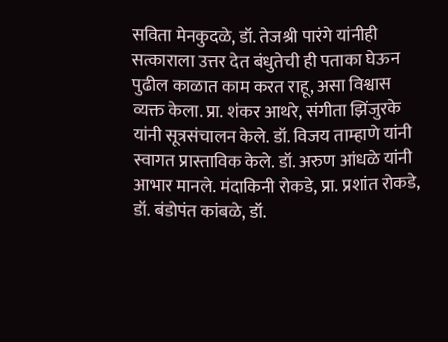सविता मेनकुदळे, डॉ. तेजश्री पारंगे यांनीही सत्काराला उत्तर देत बंधुतेची ही पताका घेऊन पुढील काळात काम करत राहू, असा विश्वास व्यक्त केला. प्रा. शंकर आथरे, संगीता झिंजुरके यांनी सूत्रसंचालन केले. डॉ. विजय ताम्हाणे यांनी स्वागत प्रास्ताविक केले. डॉ. अरुण आंधळे यांनी आभार मानले. मंदाकिनी रोकडे, प्रा. प्रशांत रोकडे, डॉ. बंडोपंत कांबळे, डॉ.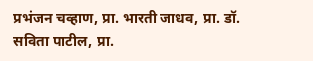प्रभंजन चव्हाण, प्रा. भारती जाधव, प्रा. डॉ. सविता पाटील, प्रा.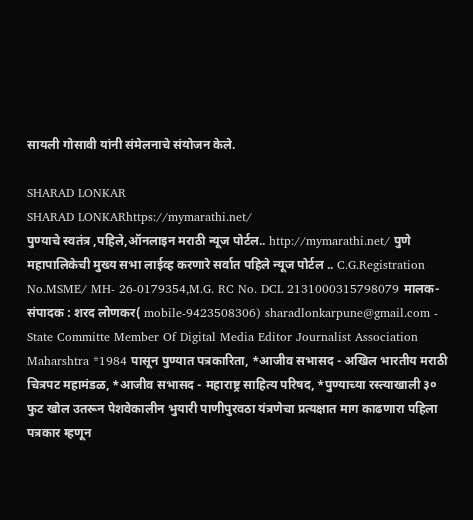सायली गोसावी यांनी संमेलनाचे संयोजन केले.

SHARAD LONKAR
SHARAD LONKARhttps://mymarathi.net/
पुण्याचे स्वतंत्र ,पहिले,ऑनलाइन मराठी न्यूज पोर्टल.. http://mymarathi.net/ पुणे महापालिकेची मुख्य सभा लाईव्ह करणारे सर्वात पहिले न्यूज पोर्टल .. C.G.Registration No.MSME/ MH- 26-0179354,M.G. RC No. DCL 2131000315798079 मालक-संपादक : शरद लोणकर( mobile-9423508306) sharadlonkarpune@gmail.com - State Committe Member Of Digital Media Editor Journalist Association Maharshtra *1984 पासून पुण्यात पत्रकारिता, *आजीव सभासद - अखिल भारतीय मराठी चित्रपट महामंडळ, *आजीव सभासद - महाराष्ट्र साहित्य परिषद, *पुण्याच्या रस्त्याखाली ३० फुट खोल उतरून पेशवेकालीन भुयारी पाणीपुरवठा यंत्रणेचा प्रत्यक्षात माग काढणारा पहिला पत्रकार म्हणून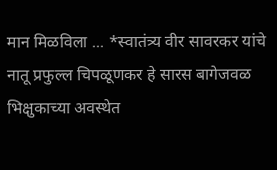मान मिळविला ... *स्वातंत्र्य वीर सावरकर यांचे नातू प्रफुल्ल चिपळूणकर हे सारस बागेजवळ भिक्षुकाच्या अवस्थेत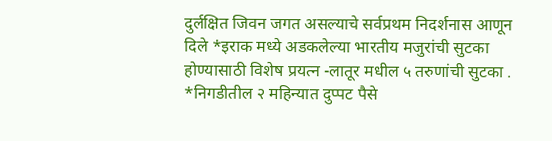दुर्लक्षित जिवन जगत असल्याचे सर्वप्रथम निदर्शनास आणून दिले *इराक मध्ये अडकलेल्या भारतीय मजुरांची सुटका होण्यासाठी विशेष प्रयत्न -लातूर मधील ५ तरुणांची सुटका . *निगडीतील २ महिन्यात दुप्पट पैसे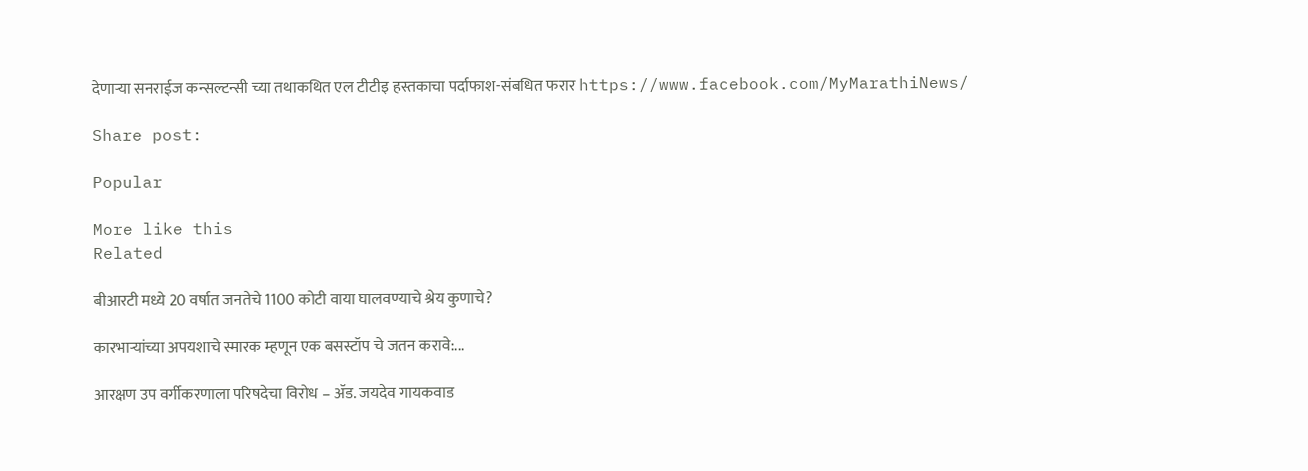देणाऱ्या सनराईज कन्सल्टन्सी च्या तथाकथित एल टीटीइ हस्तकाचा पर्दाफाश-संबधित फरार https://www.facebook.com/MyMarathiNews/

Share post:

Popular

More like this
Related

बीआरटी मध्ये 20 वर्षात जनतेचे 1100 कोटी वाया घालवण्याचे श्रेय कुणाचे?

कारभाऱ्यांच्या अपयशाचे स्मारक म्हणून एक बसस्टॉप चे जतन करावे:...

आरक्षण उप वर्गीकरणाला परिषदेचा विरोध – ॲड. जयदेव गायकवाड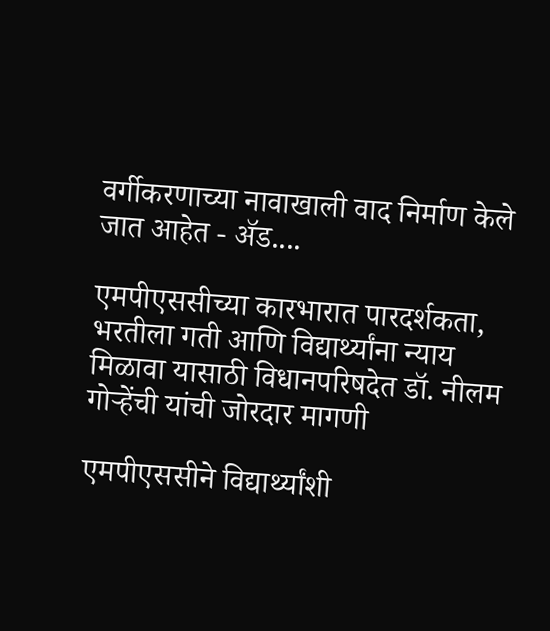वर्गीकरणाच्या नावाखाली वाद निर्माण केले जात आहेत - ॲड....

एमपीएससीच्या कारभारात पारदर्शकता, भरतीला गती आणि विद्यार्थ्यांना न्याय मिळावा यासाठी विधानपरिषदेत डॉ. नीलम गोऱ्हेंची यांची जोरदार मागणी

एमपीएससीने विद्यार्थ्यांशी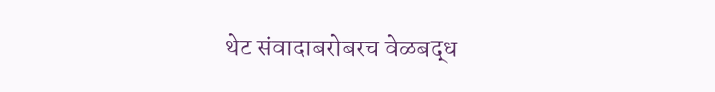थेट संवादाबरोबरच वेळबद्ध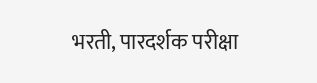भरती, पारदर्शक परीक्षा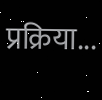प्रक्रिया...